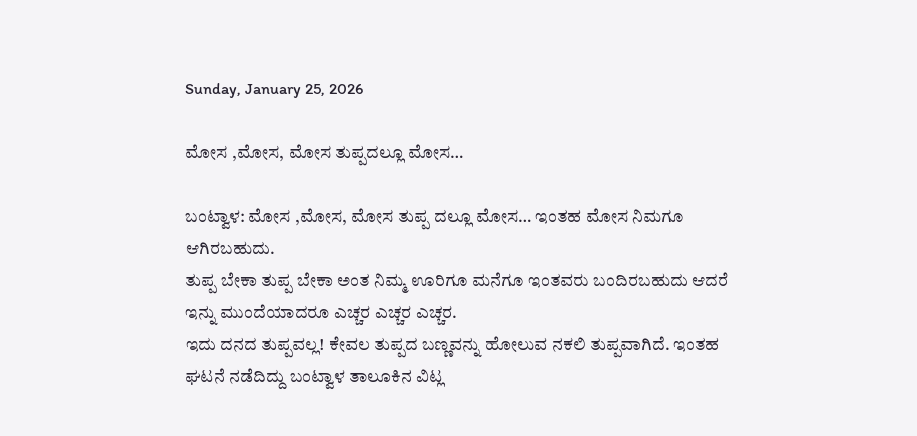Sunday, January 25, 2026

ಮೋಸ ,ಮೋಸ, ಮೋಸ ತುಪ್ಪದಲ್ಲೂ ಮೋಸ…

ಬಂಟ್ವಾಳ: ಮೋಸ ,ಮೋಸ, ಮೋಸ ತುಪ್ಪ ದಲ್ಲೂ ಮೋಸ… ಇಂತಹ ಮೋಸ ನಿಮಗೂ ಆಗಿರಬಹುದು.
ತುಪ್ಪ ಬೇಕಾ ತುಪ್ಪ ಬೇಕಾ ಅಂತ ನಿಮ್ಮ ಊರಿಗೂ ಮನೆಗೂ ಇಂತವರು ಬಂದಿರಬಹುದು ಆದರೆ ಇನ್ನು ಮುಂದೆಯಾದರೂ ಎಚ್ಚರ ಎಚ್ಚರ ಎಚ್ಚರ.
ಇದು ದನದ ತುಪ್ಪವಲ್ಲ! ಕೇವಲ ತುಪ್ಪದ ಬಣ್ಣವನ್ನು ಹೋಲುವ ನಕಲಿ ತುಪ್ಪವಾಗಿದೆ. ಇಂತಹ ಘಟನೆ ನಡೆದಿದ್ದು ಬಂಟ್ವಾಳ ತಾಲೂಕಿನ ವಿಟ್ಲ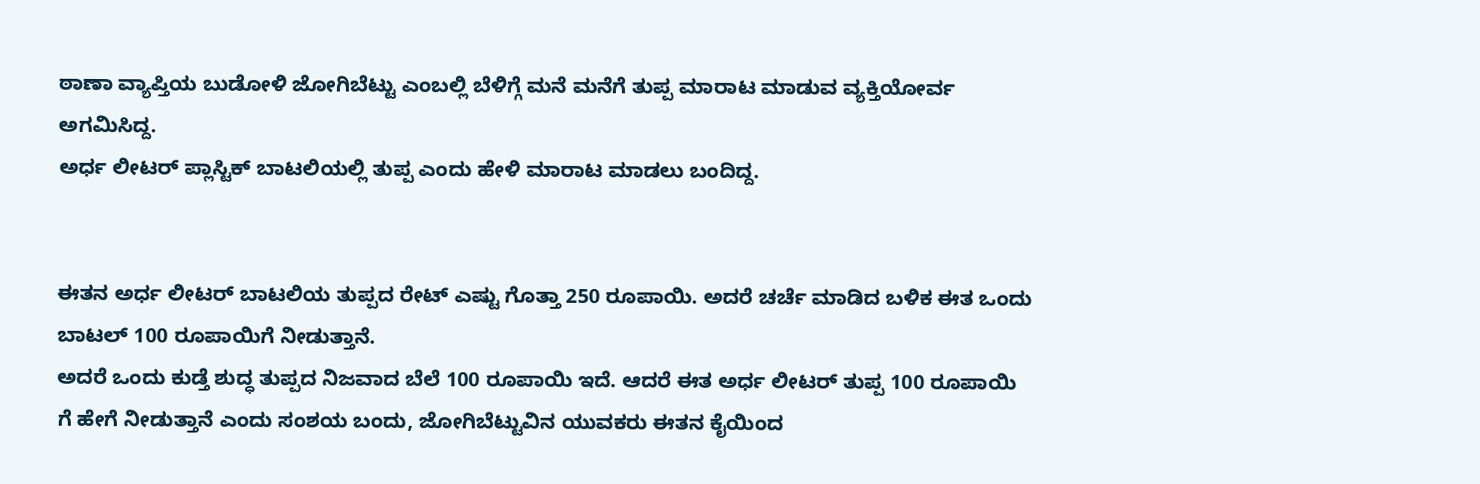ಠಾಣಾ ವ್ಯಾಪ್ತಿಯ ಬುಡೋಳಿ ಜೋಗಿಬೆಟ್ಟು ಎಂಬಲ್ಲಿ ಬೆಳಿಗ್ಗೆ ಮನೆ ಮನೆಗೆ ತುಪ್ಪ ಮಾರಾಟ ಮಾಡುವ ವ್ಯಕ್ತಿಯೋರ್ವ ಅಗಮಿಸಿದ್ದ.
ಅರ್ಧ ಲೀಟರ್ ಪ್ಲಾಸ್ಟಿಕ್ ಬಾಟಲಿಯಲ್ಲಿ ತುಪ್ಪ ಎಂದು ಹೇಳಿ ಮಾರಾಟ ಮಾಡಲು ಬಂದಿದ್ದ.


ಈತನ ಅರ್ಧ ಲೀಟರ್ ಬಾಟಲಿಯ ತುಪ್ಪದ ರೇಟ್ ಎಷ್ಟು ಗೊತ್ತಾ 250 ರೂಪಾಯಿ. ಅದರೆ ಚರ್ಚೆ ಮಾಡಿದ ಬಳಿಕ ಈತ ಒಂದು ಬಾಟಲ್ 100 ರೂಪಾಯಿಗೆ ನೀಡುತ್ತಾನೆ.
ಅದರೆ ಒಂದು ಕುಡ್ತೆ ಶುದ್ಧ ತುಪ್ಪದ ನಿಜವಾದ ಬೆಲೆ 100 ರೂಪಾಯಿ ಇದೆ. ಆದರೆ ಈತ ಅರ್ಧ ಲೀಟರ್ ತುಪ್ಪ 100 ರೂಪಾಯಿ ಗೆ ಹೇಗೆ ನೀಡುತ್ತಾನೆ ಎಂದು ಸಂಶಯ ಬಂದು, ಜೋಗಿಬೆಟ್ಟುವಿನ ಯುವಕರು ಈತನ ಕೈಯಿಂದ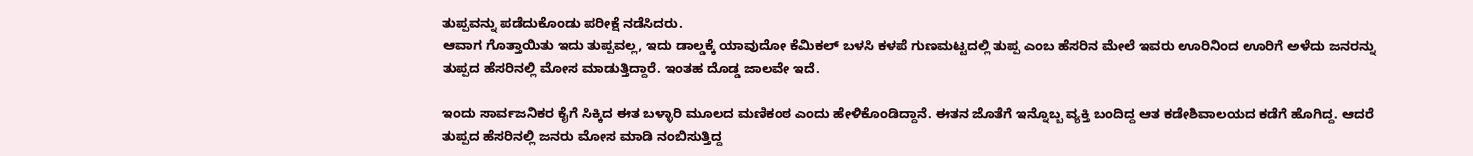ತುಪ್ಪವನ್ನು ಪಡೆದುಕೊಂಡು ಪರೀಕ್ಷೆ ನಡೆಸಿದರು.
ಆವಾಗ ಗೊತ್ತಾಯಿತು ಇದು ತುಪ್ಪವಲ್ಲ, ಇದು ಡಾಲ್ಡಕ್ಕೆ ಯಾವುದೋ ಕೆಮಿಕಲ್ ಬಳಸಿ ಕಳಪೆ ಗುಣಮಟ್ಟದಲ್ಲಿ ತುಪ್ಪ ಎಂಬ ಹೆಸರಿನ ಮೇಲೆ ಇವರು ಊರಿನಿಂದ ಊರಿಗೆ ಅಳೆದು ಜನರನ್ನು ತುಪ್ಪದ ಹೆಸರಿನಲ್ಲಿ ಮೋಸ ಮಾಡುತ್ತಿದ್ದಾರೆ. ಇಂತಹ ದೊಡ್ಡ ಜಾಲವೇ ಇದೆ.

ಇಂದು ಸಾರ್ವಜನಿಕರ ಕೈಗೆ ಸಿಕ್ಕಿದ ಈತ ಬಳ್ಳಾರಿ ಮೂಲದ ಮಣಿಕಂಠ ಎಂದು ಹೇಳಿಕೊಂಡಿದ್ದಾನೆ. ಈತನ ಜೊತೆಗೆ ಇನ್ನೊಬ್ಬ ವ್ಯಕ್ತಿ ಬಂದಿದ್ದ ಆತ ಕಡೇಶಿವಾಲಯದ ಕಡೆಗೆ ಹೊಗಿದ್ದ. ಆದರೆ ತುಪ್ಪದ ಹೆಸರಿನಲ್ಲಿ ಜನರು ಮೋಸ ಮಾಡಿ ನಂಬಿಸುತ್ತಿದ್ದ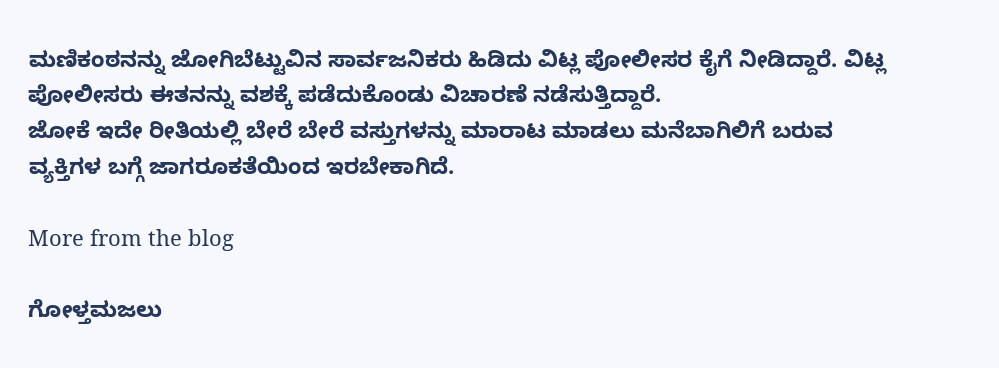ಮಣಿಕಂಠನನ್ನು ಜೋಗಿಬೆಟ್ಟುವಿನ ಸಾರ್ವಜನಿಕರು ಹಿಡಿದು ವಿಟ್ಲ ಪೋಲೀಸರ ಕೈಗೆ ನೀಡಿದ್ದಾರೆ. ವಿಟ್ಲ ಪೋಲೀಸರು ಈತನನ್ನು ವಶಕ್ಕೆ ಪಡೆದುಕೊಂಡು ವಿಚಾರಣೆ ನಡೆಸುತ್ತಿದ್ದಾರೆ.
ಜೋಕೆ ಇದೇ ರೀತಿಯಲ್ಲಿ ಬೇರೆ ಬೇರೆ ವಸ್ತುಗಳನ್ನು ಮಾರಾಟ ಮಾಡಲು ಮನೆಬಾಗಿಲಿಗೆ ಬರುವ ವ್ಯಕ್ತಿಗಳ ಬಗ್ಗೆ ಜಾಗರೂಕತೆಯಿಂದ ಇರಬೇಕಾಗಿದೆ.

More from the blog

ಗೋಳ್ತಮಜಲು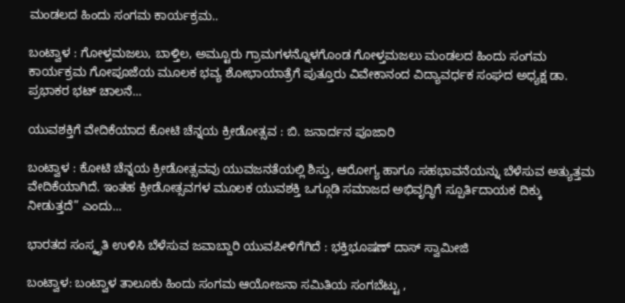ಮಂಡಲದ ಹಿಂದು ಸಂಗಮ ಕಾರ್ಯಕ್ರಮ..

ಬಂಟ್ವಾಳ : ಗೋಳ್ತಮಜಲು, ಬಾಳ್ತಿಲ, ಅಮ್ಟೂರು ಗ್ರಾಮಗಳನ್ನೊಳಗೊಂಡ ಗೋಳ್ತಮಜಲು ಮಂಡಲದ ಹಿಂದು ಸಂಗಮ ಕಾರ್ಯಕ್ರಮ ಗೋಪೂಜೆಯ ಮೂಲಕ ಭವ್ಯ ಶೋಭಾಯಾತ್ರೆಗೆ ಪುತ್ತೂರು ವಿವೇಕಾನಂದ ವಿದ್ಯಾವರ್ಧಕ ಸಂಘದ ಅಧ್ಯಕ್ಷ ಡಾ. ಪ್ರಭಾಕರ ಭಟ್ ಚಾಲನೆ...

ಯುವಶಕ್ತಿಗೆ ವೇದಿಕೆಯಾದ ಕೋಟಿ ಚೆನ್ನಯ ಕ್ರೀಡೋತ್ಸವ : ಬಿ. ಜನಾರ್ದನ ಪೂಜಾರಿ

ಬಂಟ್ವಾಳ : ಕೋಟಿ ಚೆನ್ನಯ ಕ್ರೀಡೋತ್ಸವವು ಯುವಜನತೆಯಲ್ಲಿ ಶಿಸ್ತು, ಆರೋಗ್ಯ ಹಾಗೂ ಸಹಭಾವನೆಯನ್ನು ಬೆಳೆಸುವ ಅತ್ಯುತ್ತಮ ವೇದಿಕೆಯಾಗಿದೆ. ಇಂತಹ ಕ್ರೀಡೋತ್ಸವಗಳ ಮೂಲಕ ಯುವಶಕ್ತಿ ಒಗ್ಗೂಡಿ ಸಮಾಜದ ಅಭಿವೃದ್ಧಿಗೆ ಸ್ಪೂರ್ತಿದಾಯಕ ದಿಕ್ಕು ನೀಡುತ್ತದೆ” ಎಂದು...

ಭಾರತದ ಸಂಸ್ಕೃತಿ ಉಳಿಸಿ ಬೆಳೆಸುವ ಜವಾಬ್ದಾರಿ ಯುವಪೀಳಿಗೆಗಿದೆ : ಭಕ್ತಿಭೂಷಣ್ ದಾಸ್ ಸ್ವಾಮೀಜಿ

ಬಂಟ್ವಾಳ: ಬಂಟ್ವಾಳ ತಾಲೂಕು ಹಿಂದು ಸಂಗಮ ಆಯೋಜನಾ ಸಮಿತಿಯ ಸಂಗಬೆಟ್ಟು ,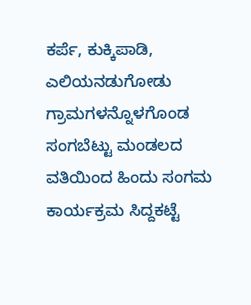ಕರ್ಪೆ, ಕುಕ್ಕಿಪಾಡಿ, ಎಲಿಯನಡುಗೋಡು ಗ್ರಾಮಗಳನ್ನೊಳಗೊಂಡ ಸಂಗಬೆಟ್ಟು ಮಂಡಲದ ವತಿಯಿಂದ ಹಿಂದು ಸಂಗಮ ಕಾರ್ಯಕ್ರಮ ಸಿದ್ದಕಟ್ಟೆ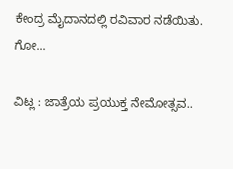ಕೇಂದ್ರ ಮೈದಾನದಲ್ಲಿ ರವಿವಾರ ನಡೆಯಿತು. ಗೋ...

ವಿಟ್ಲ : ಜಾತ್ರೆಯ ಪ್ರಯುಕ್ತ ನೇಮೋತ್ಸವ..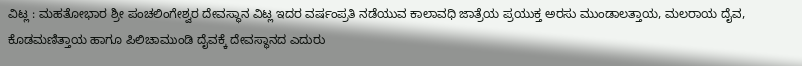ವಿಟ್ಲ : ಮಹತೋಭಾರ ಶ್ರೀ ಪಂಚಲಿಂಗೇಶ್ವರ ದೇವಸ್ಥಾನ ವಿಟ್ಲ ಇದರ ವರ್ಷಂಪ್ರತಿ ನಡೆಯುವ ಕಾಲಾವಧಿ ಜಾತ್ರೆಯ ಪ್ರಯುಕ್ತ ಅರಸು ಮುಂಡಾಲತ್ತಾಯ, ಮಲರಾಯ ದೈವ, ಕೊಡಮಣಿತ್ತಾಯ ಹಾಗೂ ಪಿಲಿಚಾಮುಂಡಿ ದೈವಕ್ಕೆ ದೇವಸ್ಥಾನದ ಎದುರು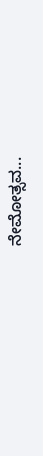ನೇಮೋತ್ಸವ...